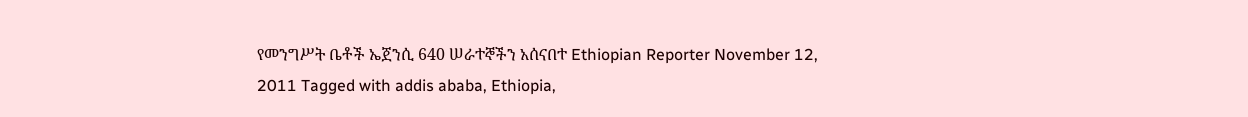የመንግሥት ቤቶች ኤጀንሲ 640 ሠራተኞችን አሰናበተ Ethiopian Reporter November 12, 2011 Tagged with addis ababa, Ethiopia,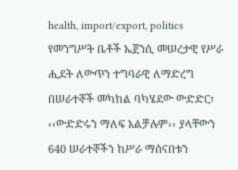health, import/export, politics የመንግሥት ቤቶች ኤጀንሲ መሠረታዊ የሥራ ሒደት ለውጥን ተግባራዊ ለማድረግ በሠራተኞች መካከል ባካሄደው ውድድር፣ ‹‹ውድድሩን ማለፍ አልቻሉም›› ያላቸውን 640 ሠራተኞችን ከሥራ ማሰናበቱን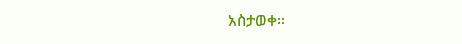አስታወቀ፡፡